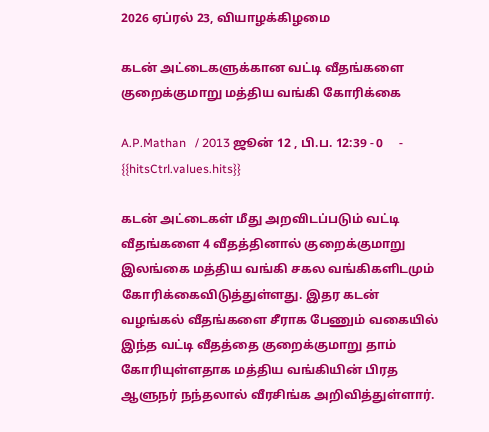2026 ஏப்ரல் 23, வியாழக்கிழமை

கடன் அட்டைகளுக்கான வட்டி வீதங்களை குறைக்குமாறு மத்திய வங்கி கோரிக்கை

A.P.Mathan   / 2013 ஜூன் 12 , பி.ப. 12:39 - 0     - {{hitsCtrl.values.hits}}

கடன் அட்டைகள் மீது அறவிடப்படும் வட்டி வீதங்களை 4 வீதத்தினால் குறைக்குமாறு இலங்கை மத்திய வங்கி சகல வங்கிகளிடமும் கோரிக்கைவிடுத்துள்ளது. இதர கடன் வழங்கல் வீதங்களை சீராக பேணும் வகையில் இந்த வட்டி வீதத்தை குறைக்குமாறு தாம் கோரியுள்ளதாக மத்திய வங்கியின் பிரத ஆளுநர் நந்தலால் வீரசிங்க அறிவித்துள்ளார்.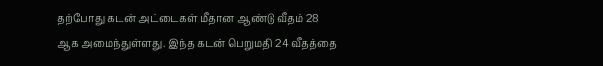தற்போது கடன் அட்டைகள் மீதான ஆண்டு வீதம் 28 ஆக அமைந்துள்ளது. இந்த கடன் பெறுமதி 24 வீதத்தை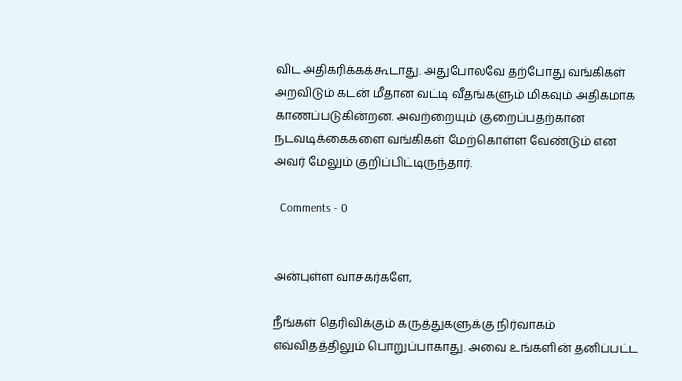விட அதிகரிக்கக்கூடாது. அதுபோலவே தற்போது வங்கிகள் அறவிடும் கடன் மீதான வட்டி வீதங்களும் மிகவும் அதிகமாக காணப்படுகின்றன. அவற்றையும் குறைப்பதற்கான நடவடிக்கைகளை வங்கிகள் மேற்கொள்ள வேண்டும் என அவர் மேலும் குறிப்பிட்டிருந்தார்.

  Comments - 0


அன்புள்ள வாசகர்களே,

நீங்கள் தெரிவிக்கும் கருத்துகளுக்கு நிர்வாகம் எவ்விதத்திலும் பொறுப்பாகாது. அவை உங்களின் தனிப்பட்ட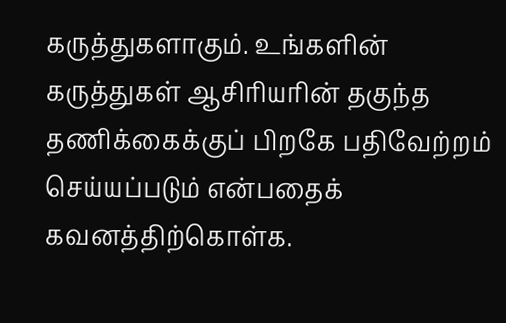கருத்துகளாகும். உங்களின் கருத்துகள் ஆசிரியரின் தகுந்த தணிக்கைக்குப் பிறகே பதிவேற்றம் செய்யப்படும் என்பதைக் கவனத்திற்கொள்க.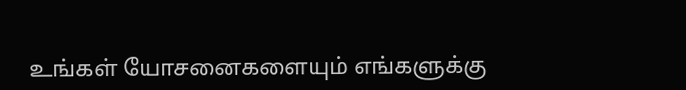உங்கள் யோசனைகளையும் எங்களுக்கு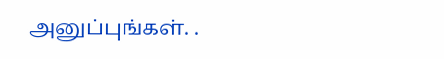அனுப்புங்கள். .